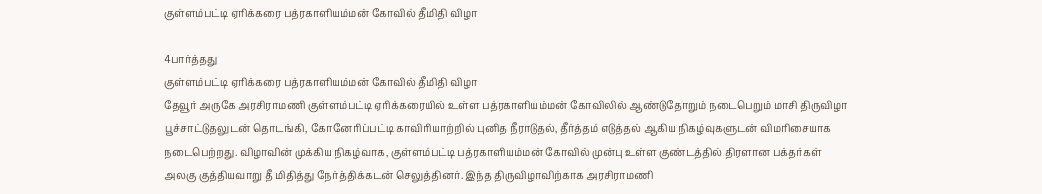குள்ளம்பட்டி ஏரிக்கரை பத்ரகாளியம்மன் கோவில் தீமிதி விழா

4பார்த்தது
குள்ளம்பட்டி ஏரிக்கரை பத்ரகாளியம்மன் கோவில் தீமிதி விழா
தேவூர் அருகே அரசிராமணி குள்ளம்பட்டி ஏரிக்கரையில் உள்ள பத்ரகாளியம்மன் கோவிலில் ஆண்டுதோறும் நடைபெறும் மாசி திருவிழா பூச்சாட்டுதலுடன் தொடங்கி, கோனேரிப்பட்டி காவிரியாற்றில் புனித நீராடுதல், தீர்த்தம் எடுத்தல் ஆகிய நிகழ்வுகளுடன் விமரிசையாக நடைபெற்றது. விழாவின் முக்கிய நிகழ்வாக, குள்ளம்பட்டி பத்ரகாளியம்மன் கோவில் முன்பு உள்ள குண்டத்தில் திரளான பக்தர்கள் அலகு குத்தியவாறு தீ மிதித்து நேர்த்திக்கடன் செலுத்தினர். இந்த திருவிழாவிற்காக அரசிராமணி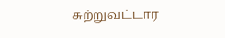சுற்றுவட்டார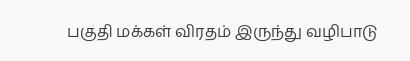பகுதி மக்கள் விரதம் இருந்து வழிபாடு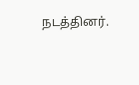நடத்தினர்.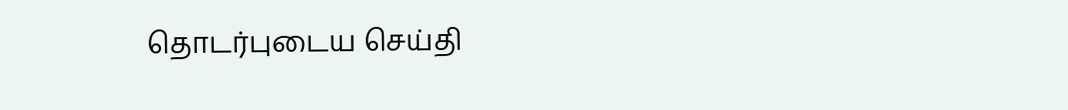தொடர்புடைய செய்தி